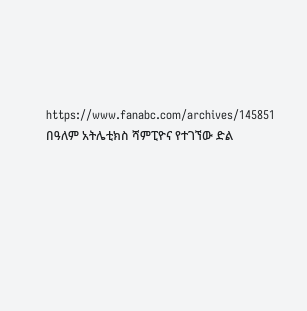https://www.fanabc.com/archives/145851
በዓለም አትሌቲክስ ሻምፒዮና የተገኘው ድል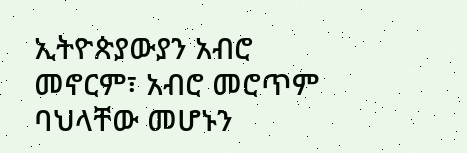ኢትዮጵያውያን አብሮ መኖርም፣ አብሮ መሮጥም ባህላቸው መሆኑን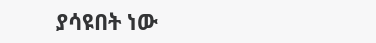ያሳዩበት ነው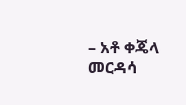– አቶ ቀጄላ መርዳሳ